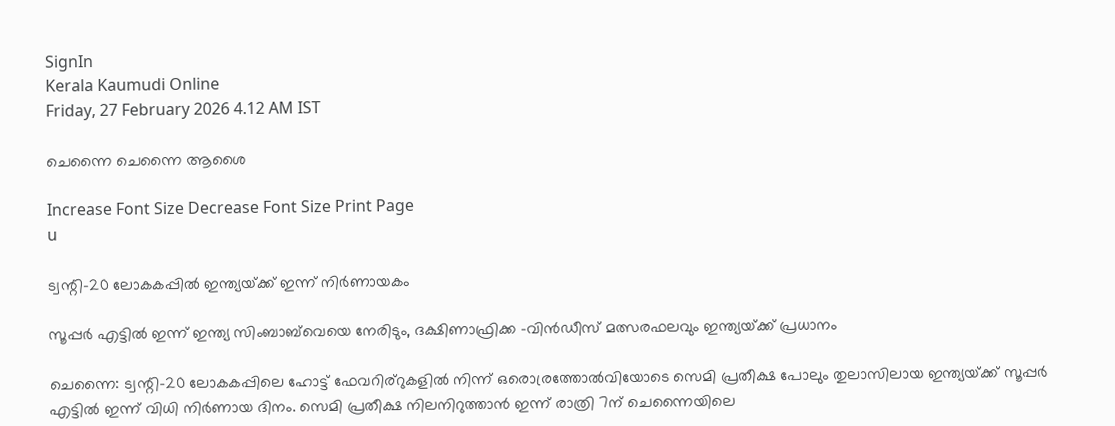SignIn
Kerala Kaumudi Online
Friday, 27 February 2026 4.12 AM IST

ചെന്നൈ ചെന്നൈ ആശൈ

Increase Font Size Decrease Font Size Print Page
u

ട്വന്റി-20 ലോകകപ്പിൽ ഇന്ത്യയ്‌ക്ക് ഇന്ന് നിർണായകം

സൂപ്പർ എട്ടിൽ ഇന്ന് ഇന്ത്യ സിംബാബ്‌വെയെ നേരിടും, ദക്ഷിണാഫ്രിക്ക -വിൻഡീസ് മത്സരഫലവും ഇന്ത്യയ്‌ക്ക് പ്രധാനം

ചെന്നൈ: ട്വന്റി-20 ലോകകപ്പിലെ ഹോട്ട് ഫേവറിര്റുകളിൽ നിന്ന് ഒരൊര്രത്തോൽവിയോടെ സെമി പ്രതീക്ഷ പോലും തുലാസിലായ ഇന്ത്യയ്‌ക്ക് സൂപ്പർ എട്ടിൽ ഇന്ന് വിധി നിർണായ ദിനം. സെമി പ്രതീക്ഷ നിലനിറുത്താൻ ഇന്ന് രാത്രി 7ന് ചെന്നൈയിലെ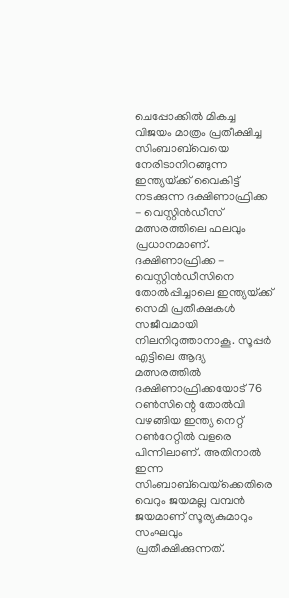ചെപ്പോക്കിൽ മികച്ച വിജയം മാത്രം പ്രതീക്ഷിച്ച സിംബാബ്‌വെയെ നേരിടാനിറങ്ങുന്ന ഇന്ത്യയ്‌ക്ക് വൈകിട്ട് നടക്കുന്ന ദക്ഷിണാഫ്രിക്ക - വെസ്റ്റിൻഡീസ് മത്സരത്തിലെ ഫലവും പ്രധാനമാണ്. ദക്ഷിണാഫ്രിക്ക - വെസ്റ്റിൻഡീസിനെ തോൽപ്പിച്ചാലെ ഇന്ത്യയ്‌ക്ക് സെമി പ്രതീക്ഷകൾ സജീവമായി നിലനിറുത്താനാകൂ. സൂപ്പർ എട്ടിലെ ആദ്യ മത്സരത്തിൽ ദക്ഷിണാഫ്രിക്കയോട് 76 റൺസിന്റെ തോൽവി വഴങ്ങിയ ഇന്ത്യ നെറ്റ് റൺറേറ്റിൽ വളരെ പിന്നിലാണ്. അതിനാൽ ഇന്ന സിംബാബ്‌വെയ്‌ക്കെതിരെ വെറും ജയമല്ല വമ്പൻ ജയമാണ് സൂര്യകുമാറും സംഘവും പ്രതീക്ഷിക്കുന്നത്.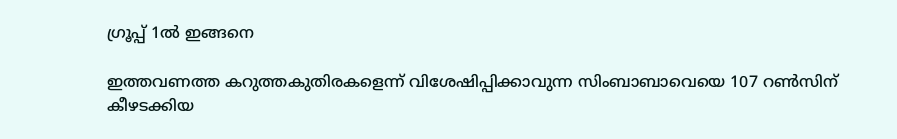ഗ്രൂപ്പ് 1ൽ ഇങ്ങനെ

ഇത്തവണത്ത കറുത്തകുതിരകളെന്ന് വിശേഷിപ്പിക്കാവുന്ന സിംബാബാ‌വെയെ 107 റൺസിന് കീഴടക്കിയ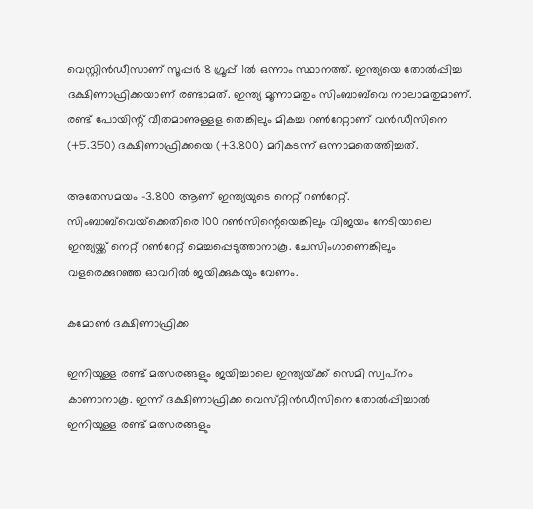വെസ്റ്റിൻഡീസാണ് സൂപ്പർ 8 ഗ്രൂപ്പ് 1ൽ ഒന്നാം സ്ഥാനത്ത്. ഇന്ത്യയെ തോൽപ്പിച്ച ദക്ഷിണാഫ്രിക്കയാണ് രണ്ടാമത്. ഇന്ത്യ മൂന്നാമതും സിംബാബ്‌വെ നാലാമതുമാണ്. രണ്ട് പോയിന്റ് വീതമാണുള്ളള തെങ്കിലും മികച്ച റൺറേറ്റാണ് വൻഡീസിനെ (+5.350) ദക്ഷിണാഫ്രിക്കയെ (+3.800) മറികടന്ന് ഒന്നാമതെത്തിച്ചത്.

അതേസമയം -3.800 ആണ് ഇന്ത്യയുടെ നെറ്റ് റൺറേറ്റ്. സിംബാബ്‌വെയ്‌ക്കെതിരെ 100 റൺസിന്റെയെങ്കിലും വിജയം നേടിയാലെ ഇന്ത്യയ്ക്ക് നെറ്റ് റൺറേറ്റ് മെച്ചപ്പെടുത്താനാകൂ. ചേസിംഗാണെങ്കിലും വളരെക്കുറഞ്ഞ ഓവറിൽ ജയിക്കുകയും വേണം.

കമോൺ ദക്ഷിണാഫ്രിക്ക

ഇനിയുള്ള രണ്ട് മത്സരങ്ങളും ജയിച്ചാലെ ഇന്ത്യയ്‌ക്ക് സെമി സ്വപ്‌നം കാണാനാകൂ. ഇന്ന് ദക്ഷിണാഫ്രിക്ക വെസ്‌റ്റിൻഡീസിനെ തോൽപ്പിച്ചാൽ ഇനിയുള്ള രണ്ട് മത്സരങ്ങളും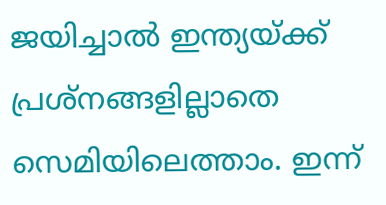ജയിച്ചാൽ ഇന്ത്യയ്ക്ക് പ്രശ്നങ്ങളില്ലാതെ സെമിയിലെത്താം. ഇന്ന്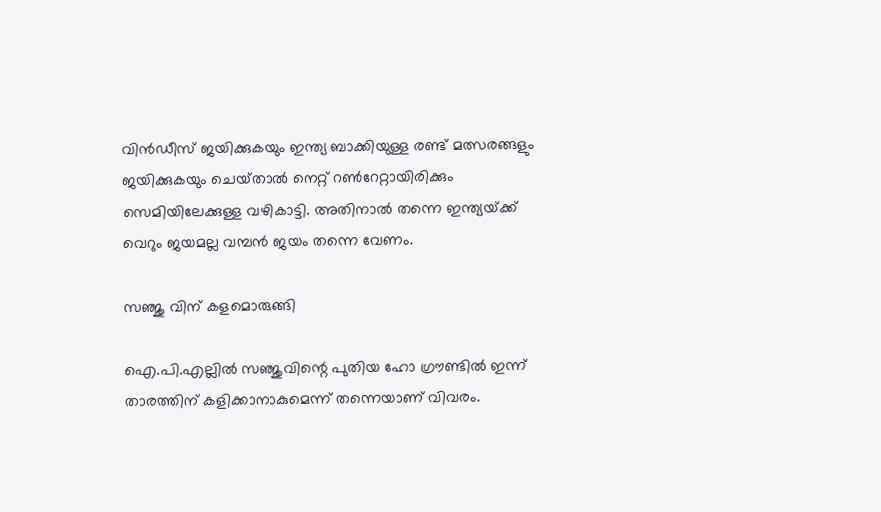വിൻഡീസ് ജയിക്കുകയും ഇന്ത്യ ബാക്കിയുള്ള രണ്ട് മത്സരങ്ങളും ജയിക്കുകയും ചെയ്‌താൽ നെറ്റ് റൺറേറ്റായിരിക്കും സെമിയിലേക്കുള്ള വഴികാട്ടി. അതിനാൽ തന്നെ ഇന്ത്യയ്‌ക്ക് വെറും ജയമല്ല ‌വമ്പൻ ജയം തന്നെ വേണം.

സഞ്ജു വിന് കളമൊരുങ്ങി

ഐ.പി.എല്ലിൽ സഞ്ജുവിന്റെ പുതിയ ഹോ ഗ്രൗണ്ടിൽ ഇന്ന് താരത്തിന് കളിക്കാനാകുമെന്ന് തന്നെയാണ് വിവരം.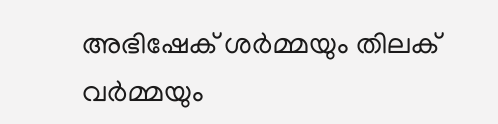അഭിഷേക് ശർമ്മയും തിലക് വർമ്മയും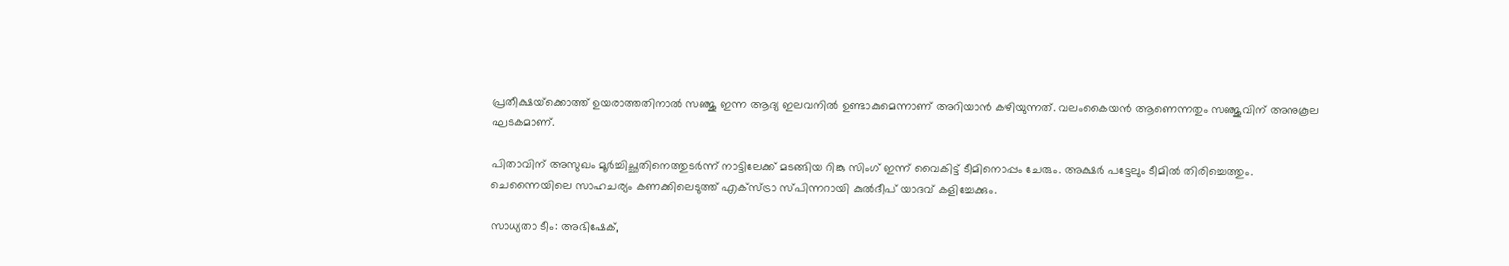പ്രതീക്ഷയ്‌ക്കൊത്ത് ഉയരാത്തതിനാൽ സഞ്ജു ഇന്ന ആദ്യ ഇലവനിൽ ഉണ്ടാകുമെന്നാണ് അറിയാൻ കഴിയുന്നത്. വലംകൈയൻ ആണെന്നതും സഞ്ജുവിന് അനുകൂല ഘടകമാണ്.

പിതാവിന് അസുഖം മൂർച്ചിച്ഛതിനെത്തുടർന്ന് നാട്ടിലേക്ക് മടങ്ങിയ റിങ്കു സിംഗ് ഇന്ന് വൈകിട്ട് ടീമിനൊപ്പം ചേരും. അക്ഷർ പട്ടേലും ടീമിൽ തിരിച്ചെത്തും. ചെന്നൈയിലെ സാഹചര്യം കണക്കിലെടുത്ത് എക്‌സ്ട്രാ സ്‌പിന്നറായി കുൽദീപ് യാദവ് കളിച്ചേക്കും.

സാധ്യതാ ടീം: അഭിഷേക്,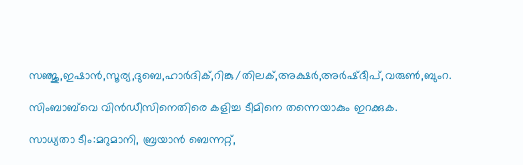സഞ്ജു,ഇഷാൻ,സൂര്യ,ദുബെ,ഹാർദിക്,റിങ്കു/തിലക്,അക്ഷർ,അർഷ്ദീപ്,വരുൺ,ബുംറ.

സിംബാബ്‌വെ വിൻഡീസിനെതിരെ കളിച്ച ടീമിനെ തന്നെയാകും ഇറക്കുക.

സാധ്യതാ ടീം:മറുമാനി, ബ്രയാൻ ബെന്നറ്റ്,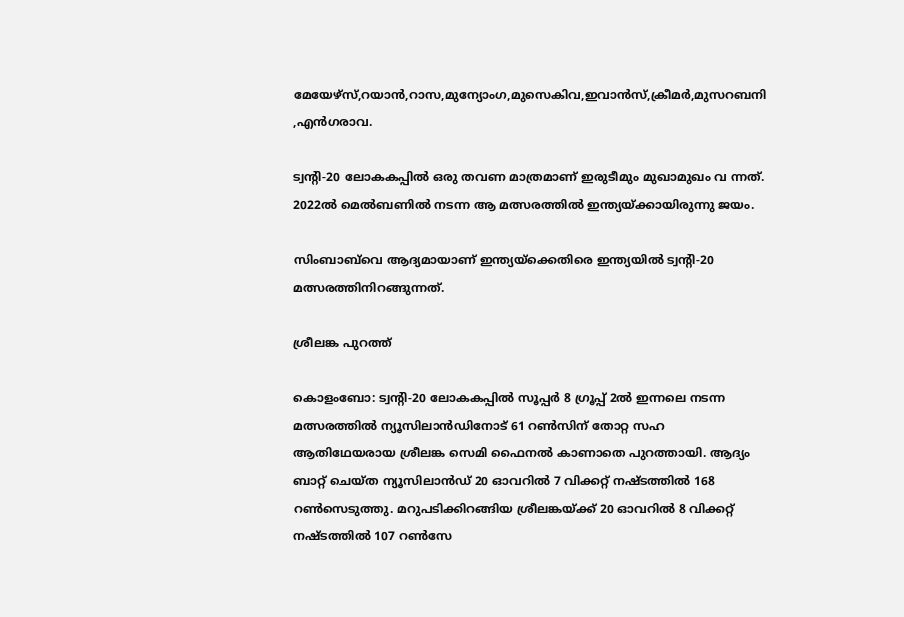മേയേഴ്‌സ്,റയാൻ,റാസ,മുന്യോംഗ,മുസെകിവ,ഇവാൻസ്,ക്രീമർ,മുസറബനി ,എൻഗരാവ.

ട്വന്റി-20 ലോകകപ്പിൽ ഒരു തവണ മാത്രമാണ് ഇരുടീമും മുഖാമുഖം വ ന്നത്. 2022ൽ മെൽബണിൽ നടന്ന ആ മത്സരത്തിൽ ഇന്ത്യയ്‌ക്കായിരുന്നു ജയം.

സിംബാബ്‌വെ ആദ്യമായാണ് ഇന്ത്യയ്‌ക്കെതിരെ ഇന്ത്യയിൽ ട്വന്റി-20 മത്സരത്തിനിറങ്ങുന്നത്.

ശ്രീലങ്ക പുറത്ത്

കൊളംബോ: ട്വന്റി-20 ലോകകപ്പിൽ സൂപ്പർ 8 ഗ്രൂപ്പ് 2ൽ ഇന്നലെ നടന്ന മത്സരത്തിൽ ന്യൂസിലാൻഡിനോട് 61 റൺസിന് തോറ്റ സഹ ആതിഥേയരായ ശ്രീലങ്ക സെമി ഫൈനൽ കാണാതെ പുറത്തായി. ആദ്യം ബാറ്റ് ചെയ്ത ന്യൂസിലാൻഡ് 20 ഓവറിൽ 7 വിക്കറ്റ് നഷ്‌ടത്തിൽ 168 റൺസെടുത്തു. മറുപടിക്കിറങ്ങിയ ശ്രീലങ്കയ്‌ക്ക് 20 ഓവറിൽ 8 വിക്കറ്റ് നഷ്‌ടത്തിൽ 107 റൺസേ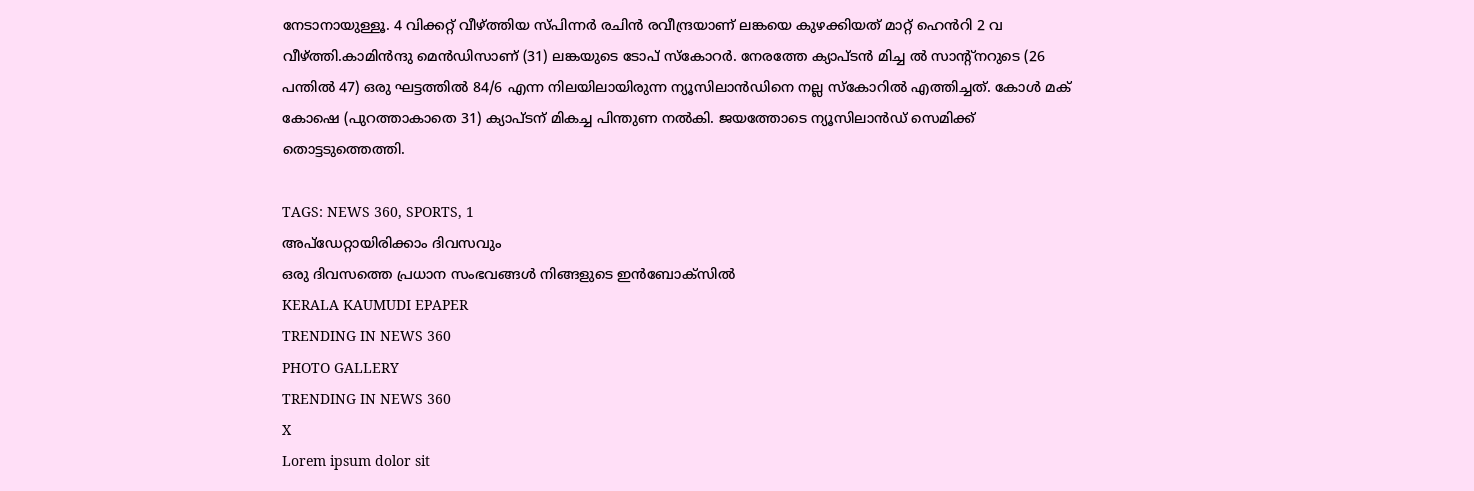നേടാനായുള്ളൂ. 4 വിക്കറ്റ് വീഴ്‌ത്തിയ സ്പിന്നർ‌ രചിൻ രവീന്ദ്രയാണ് ലങ്കയെ കുഴക്കിയത് മാറ്റ് ഹെൻറി 2 വ വീഴ്‌ത്തി.കാമിൻന്ദു മെൻഡിസാണ് (31) ലങ്കയുടെ ടോപ് സ്കോറർ. നേരത്തേ ക്യാപ്‌ടൻ മിച്ച ൽ സാന്റ്നറുടെ (26 പന്തിൽ 47) ഒരു ഘട്ടത്തിൽ 84/6 എന്ന നിലയിലായിരുന്ന ന്യൂസിലാൻഡിനെ നല്ല സ്കോറിൽ എത്തിച്ചത്. കോൾ മക് കോഷെ (പുറത്താകാതെ 31) ക്യാപ്ടന് മികച്ച പിന്തുണ നൽകി. ജയത്തോടെ ന്യൂസിലാൻഡ് സെമിക്ക് തൊട്ടടുത്തെത്തി.

TAGS: NEWS 360, SPORTS, 1
അപ്ഡേറ്റായിരിക്കാം ദിവസവും
ഒരു ദിവസത്തെ പ്രധാന സംഭവങ്ങൾ നിങ്ങളുടെ ഇൻബോക്സിൽ
KERALA KAUMUDI EPAPER
TRENDING IN NEWS 360
PHOTO GALLERY
TRENDING IN NEWS 360
X
Lorem ipsum dolor sit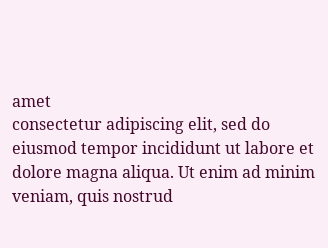amet
consectetur adipiscing elit, sed do eiusmod tempor incididunt ut labore et dolore magna aliqua. Ut enim ad minim veniam, quis nostrud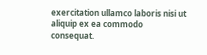exercitation ullamco laboris nisi ut aliquip ex ea commodo consequat.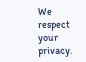We respect your privacy.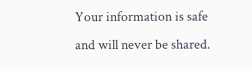Your information is safe and will never be shared.